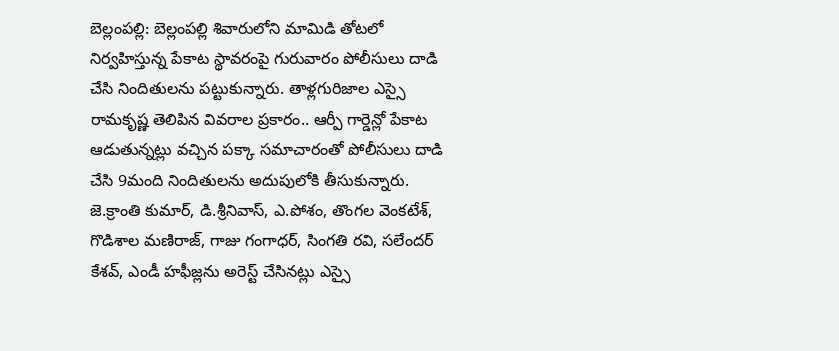బెల్లంపల్లి: బెల్లంపల్లి శివారులోని మామిడి తోటలో నిర్వహిస్తున్న పేకాట స్థావరంపై గురువారం పోలీసులు దాడి చేసి నిందితులను పట్టుకున్నారు. తాళ్లగురిజాల ఎస్సై రామకృష్ణ తెలిపిన వివరాల ప్రకారం.. ఆర్పీ గార్డెన్లో పేకాట ఆడుతున్నట్లు వచ్చిన పక్కా సమాచారంతో పోలీసులు దాడి చేసి 9మంది నిందితులను అదుపులోకి తీసుకున్నారు. జె.క్రాంతి కుమార్, డి.శ్రీనివాస్, ఎ.పోశం, తొంగల వెంకటేశ్, గొడిశాల మణిరాజ్, గాజు గంగాధర్, సింగతి రవి, సలేందర్ కేశవ్, ఎండీ హఫీజ్లను అరెస్ట్ చేసినట్లు ఎస్సై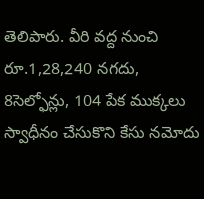తెలిపారు. వీరి వద్ద నుంచి రూ.1,28,240 నగదు, 8సెల్ఫోన్లు, 104 పేక ముక్కలు స్వాధీనం చేసుకొని కేసు నమోదు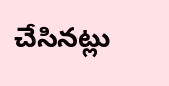చేసినట్లు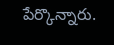పేర్కొన్నారు.